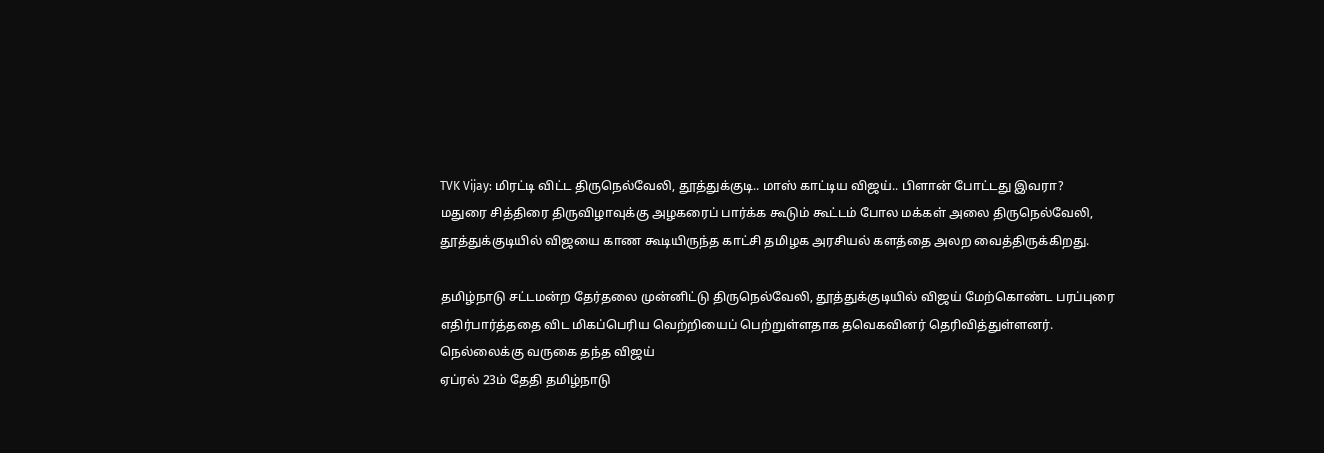TVK Vijay: மிரட்டி விட்ட திருநெல்வேலி, தூத்துக்குடி.. மாஸ் காட்டிய விஜய்.. பிளான் போட்டது இவரா?
மதுரை சித்திரை திருவிழாவுக்கு அழகரைப் பார்க்க கூடும் கூட்டம் போல மக்கள் அலை திருநெல்வேலி, தூத்துக்குடியில் விஜயை காண கூடியிருந்த காட்சி தமிழக அரசியல் களத்தை அலற வைத்திருக்கிறது.

தமிழ்நாடு சட்டமன்ற தேர்தலை முன்னிட்டு திருநெல்வேலி, தூத்துக்குடியில் விஜய் மேற்கொண்ட பரப்புரை எதிர்பார்த்ததை விட மிகப்பெரிய வெற்றியைப் பெற்றுள்ளதாக தவெகவினர் தெரிவித்துள்ளனர்.
நெல்லைக்கு வருகை தந்த விஜய்
ஏப்ரல் 23ம் தேதி தமிழ்நாடு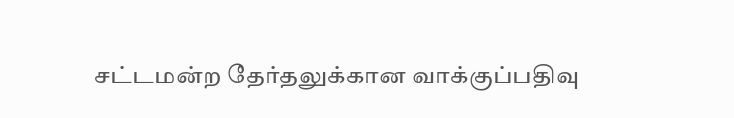சட்டமன்ற தேர்தலுக்கான வாக்குப்பதிவு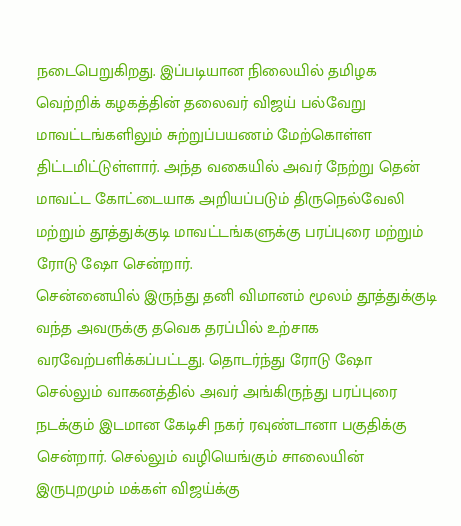நடைபெறுகிறது. இப்படியான நிலையில் தமிழக வெற்றிக் கழகத்தின் தலைவர் விஜய் பல்வேறு மாவட்டங்களிலும் சுற்றுப்பயணம் மேற்கொள்ள திட்டமிட்டுள்ளார். அந்த வகையில் அவர் நேற்று தென் மாவட்ட கோட்டையாக அறியப்படும் திருநெல்வேலி மற்றும் தூத்துக்குடி மாவட்டங்களுக்கு பரப்புரை மற்றும் ரோடு ஷோ சென்றார்.
சென்னையில் இருந்து தனி விமானம் மூலம் தூத்துக்குடி வந்த அவருக்கு தவெக தரப்பில் உற்சாக வரவேற்பளிக்கப்பட்டது. தொடர்ந்து ரோடு ஷோ செல்லும் வாகனத்தில் அவர் அங்கிருந்து பரப்புரை நடக்கும் இடமான கேடிசி நகர் ரவுண்டானா பகுதிக்கு சென்றார். செல்லும் வழியெங்கும் சாலையின் இருபுறமும் மக்கள் விஜய்க்கு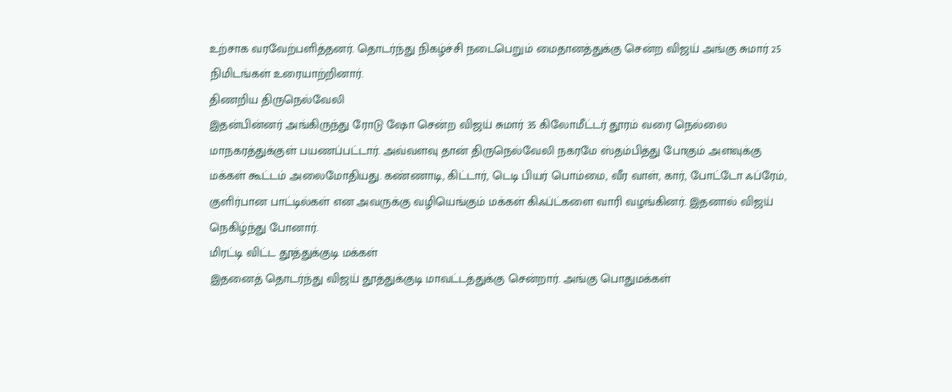உற்சாக வரவேற்பளித்தனர். தொடர்ந்து நிகழ்ச்சி நடைபெறும் மைதானத்துக்கு சென்ற விஜய் அங்கு சுமார் 25 நிமிடங்கள் உரையாற்றினார்.
திணறிய திருநெல்வேலி
இதன்பின்னர் அங்கிருந்து ரோடு ஷோ சென்ற விஜய் சுமார் 35 கிலோமீட்டர் தூரம் வரை நெல்லை மாநகரத்துக்குள் பயணப்பட்டார். அவ்வளவு தான் திருநெல்வேலி நகரமே ஸ்தம்பித்து போகும் அளவுக்கு மக்கள் கூட்டம் அலைமோதியது. கண்ணாடி, கிட்டார், டெடி பியர் பொம்மை, வீர வாள், கார், போட்டோ ஃப்ரேம், குளிர்பான பாட்டில்கள் என அவருக்கு வழியெங்கும் மக்கள் கிஃப்ட்களை வாரி வழங்கினர். இதனால் விஜய் நெகிழ்ந்து போனார்.
மிரட்டி விட்ட தூத்துக்குடி மக்கள்
இதனைத் தொடர்ந்து விஜய் தூத்துக்குடி மாவட்டத்துக்கு சென்றார். அங்கு பொதுமக்கள்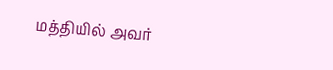மத்தியில் அவர்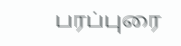பரப்புரை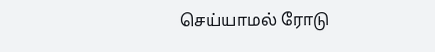செய்யாமல் ரோடு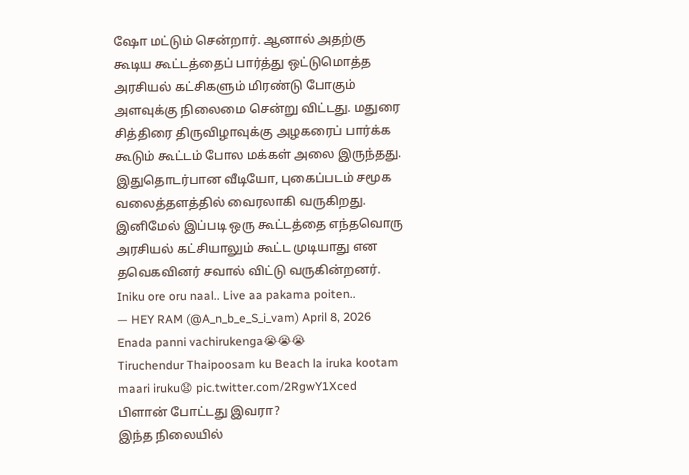ஷோ மட்டும் சென்றார். ஆனால் அதற்கு கூடிய கூட்டத்தைப் பார்த்து ஒட்டுமொத்த அரசியல் கட்சிகளும் மிரண்டு போகும் அளவுக்கு நிலைமை சென்று விட்டது. மதுரை சித்திரை திருவிழாவுக்கு அழகரைப் பார்க்க கூடும் கூட்டம் போல மக்கள் அலை இருந்தது. இதுதொடர்பான வீடியோ, புகைப்படம் சமூக வலைத்தளத்தில் வைரலாகி வருகிறது. இனிமேல் இப்படி ஒரு கூட்டத்தை எந்தவொரு அரசியல் கட்சியாலும் கூட்ட முடியாது என தவெகவினர் சவால் விட்டு வருகின்றனர்.
Iniku ore oru naal.. Live aa pakama poiten..
— HEY RAM (@A_n_b_e_S_i_vam) April 8, 2026
Enada panni vachirukenga😭😭😭
Tiruchendur Thaipoosam ku Beach la iruka kootam maari iruku😧 pic.twitter.com/2RgwY1Xced
பிளான் போட்டது இவரா?
இந்த நிலையில்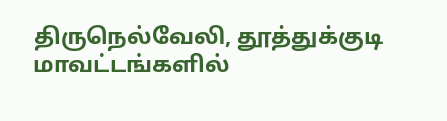திருநெல்வேலி, தூத்துக்குடி மாவட்டங்களில்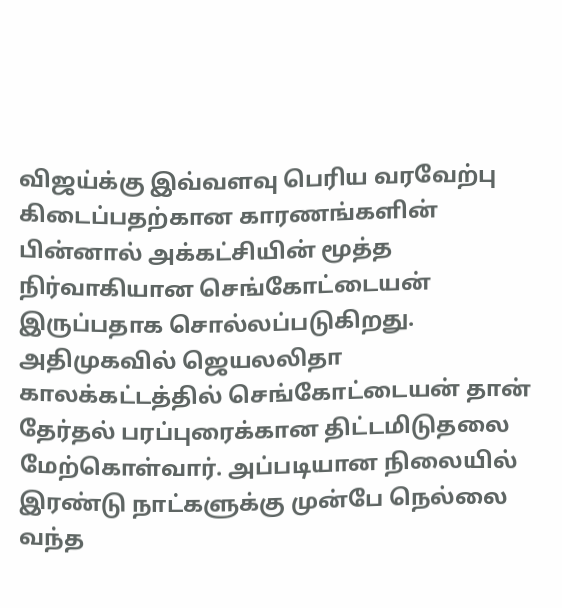விஜய்க்கு இவ்வளவு பெரிய வரவேற்பு கிடைப்பதற்கான காரணங்களின் பின்னால் அக்கட்சியின் மூத்த நிர்வாகியான செங்கோட்டையன் இருப்பதாக சொல்லப்படுகிறது. அதிமுகவில் ஜெயலலிதா காலக்கட்டத்தில் செங்கோட்டையன் தான் தேர்தல் பரப்புரைக்கான திட்டமிடுதலை மேற்கொள்வார். அப்படியான நிலையில் இரண்டு நாட்களுக்கு முன்பே நெல்லை வந்த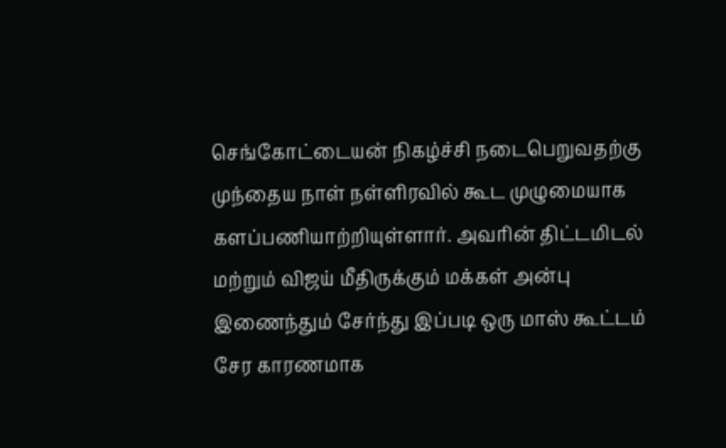செங்கோட்டையன் நிகழ்ச்சி நடைபெறுவதற்கு முந்தைய நாள் நள்ளிரவில் கூட முழுமையாக களப்பணியாற்றியுள்ளார். அவரின் திட்டமிடல் மற்றும் விஜய் மீதிருக்கும் மக்கள் அன்பு இணைந்தும் சேர்ந்து இப்படி ஒரு மாஸ் கூட்டம் சேர காரணமாக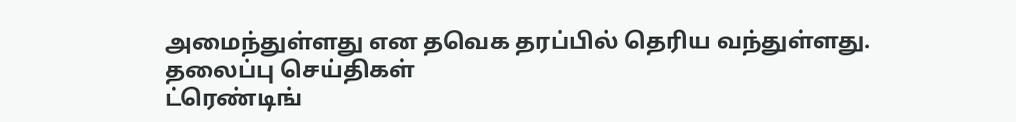அமைந்துள்ளது என தவெக தரப்பில் தெரிய வந்துள்ளது.
தலைப்பு செய்திகள்
ட்ரெண்டிங்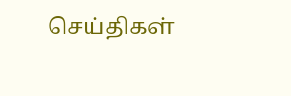செய்திகள்